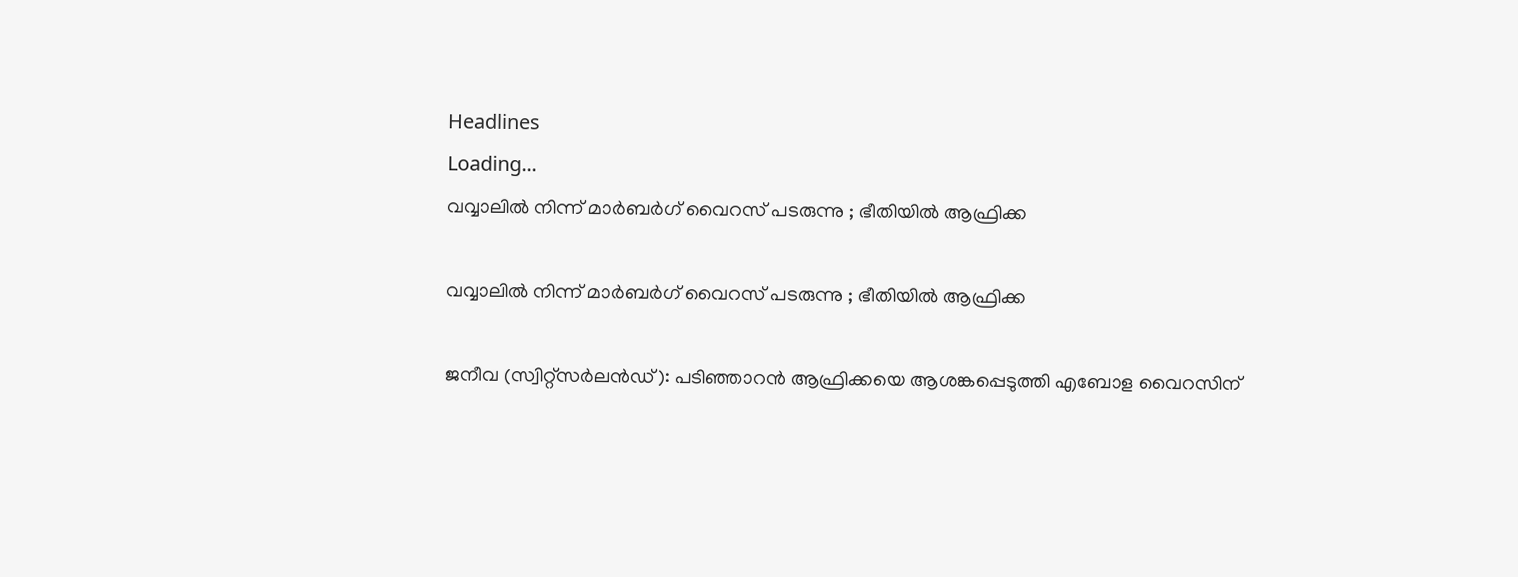Headlines
Loading...
വവ്വാലില്‍ നിന്ന് മാര്‍ബര്‍ഗ് വൈറസ് പടരുന്നു ; ഭീതിയില്‍ ആഫ്രിക്ക

വവ്വാലില്‍ നിന്ന് മാര്‍ബര്‍ഗ് വൈറസ് പടരുന്നു ; ഭീതിയില്‍ ആഫ്രിക്ക

ജനീവ (സ്വിറ്റ്സർലൻഡ്): പടിഞ്ഞാറൻ ആഫ്രിക്കയെ ആശങ്കപ്പെടുത്തി എബോള വൈറസിന്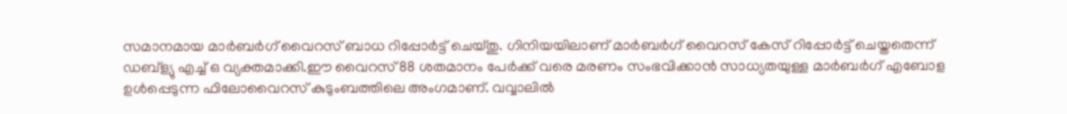സമാനമായ മാര്‍ബര്‍ഗ് വൈറസ് ബാധ റിപ്പോർട്ട് ചെയ്തു. ഗിനിയയിലാണ് മാർബർഗ് വൈറസ് കേസ് റിപ്പോർട്ട് ചെയ്തതെന്ന് ഡബ്ള്യു എച്ച് ഒ വ്യക്തമാക്കി.ഈ വൈറസ് 88 ശതമാനം പേർക്ക് വരെ മരണം സംഭവിക്കാൻ സാധ്യതയുള്ള മാർബർഗ് എബോള ഉൾപ്പെടുന്ന ഫിലോവൈറസ് കുടുംബത്തിലെ അംഗമാണ്. വവ്വാലിൽ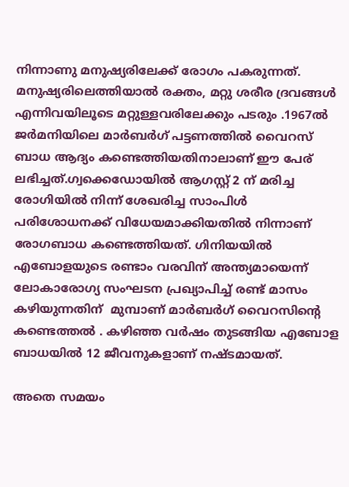നിന്നാണു മനുഷ്യരിലേക്ക് രോഗം പകരുന്നത്. മനുഷ്യരിലെത്തിയാൽ രക്തം, മറ്റു ശരീര ദ്രവങ്ങൾ എന്നിവയിലൂടെ മറ്റുള്ളവരിലേക്കും പടരും .1967ൽ ജർമനിയിലെ മാർബർഗ് പട്ടണത്തിൽ വൈറസ് ബാധ ആദ്യം കണ്ടെത്തിയതിനാലാണ് ഈ പേര് ലഭിച്ചത്.ഗ്വക്കെഡോയിൽ ആഗസ്റ്റ് 2 ന് മരിച്ച രോഗിയിൽ നിന്ന് ശേഖരിച്ച സാംപിൾ പരിശോധനക്ക് വിധേയമാക്കിയതിൽ നിന്നാണ്  രോഗബാധ കണ്ടെത്തിയത്. ഗിനിയയിൽ എബോളയുടെ രണ്ടാം വരവിന് അന്ത്യമായെന്ന് ലോകാരോഗ്യ സംഘടന പ്രഖ്യാപിച്ച് രണ്ട് മാസം കഴിയുന്നതിന്  മുമ്പാണ് മാർബർഗ് വൈറസിന്‍റെ കണ്ടെത്തൽ . കഴിഞ്ഞ വർഷം തുടങ്ങിയ എബോള ബാധയിൽ 12 ജീവനുകളാണ് നഷ്ടമായത്.

അതെ സമയം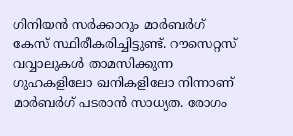ഗിനിയൻ സർക്കാറും മാർബർഗ് കേസ് സ്ഥിരീകരിച്ചിട്ടുണ്ട്. റൗസെറ്റസ് വവ്വാലുകൾ താമസിക്കുന്ന ഗുഹകളിലോ ഖനികളിലോ നിന്നാണ് മാർബർഗ് പടരാൻ സാധ്യത. രോഗം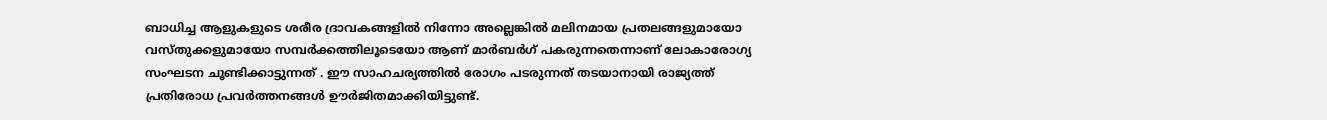ബാധിച്ച ആളുകളുടെ ശരീര ദ്രാവകങ്ങളിൽ നിന്നോ അല്ലെങ്കിൽ മലിനമായ പ്രതലങ്ങളുമായോ വസ്തുക്കളുമായോ സമ്പർക്കത്തിലൂടെയോ ആണ് മാർബർഗ് പകരുന്നതെന്നാണ് ലോകാരോഗ്യ സംഘടന ചൂണ്ടിക്കാട്ടുന്നത് . ഈ സാഹചര്യത്തിൽ രോഗം പടരുന്നത് തടയാനായി രാജ്യത്ത് പ്രതിരോധ പ്രവർത്തനങ്ങൾ ഊർജിതമാക്കിയിട്ടുണ്ട്.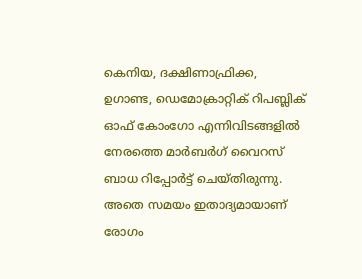കെനിയ, ദക്ഷിണാഫ്രിക്ക, ഉഗാണ്ട, ഡെമോക്രാറ്റിക് റിപബ്ലിക് ഓഫ് കോംഗോ എന്നിവിടങ്ങളിൽ നേരത്തെ മാർബർഗ് വൈറസ് ബാധ റിപ്പോർട്ട് ചെയ്തിരുന്നു. അതെ സമയം ഇതാദ്യമായാണ് രോഗം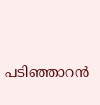പടിഞ്ഞാറൻ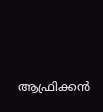ആഫ്രിക്കൻ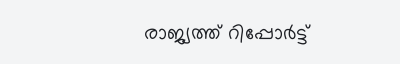രാജ്യത്ത് റിപ്പോർട്ട്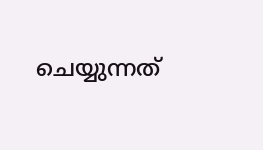ചെയ്യുന്നത്